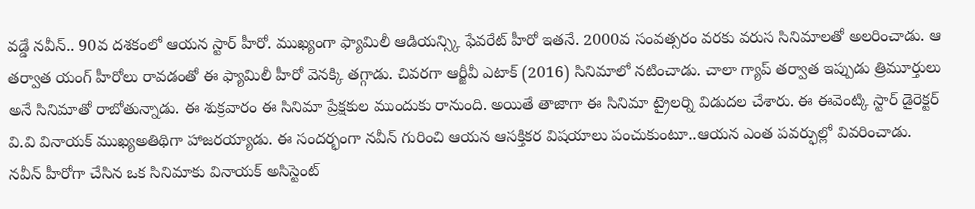వడ్డే నవీన్.. 90వ దశకంలో ఆయన స్టార్ హీరో. ముఖ్యంగా ఫ్యామిలీ ఆడియన్స్కి ఫేవరేట్ హీరో ఇతనే. 2000వ సంవత్సరం వరకు వరుస సినిమాలతో అలరించాడు. ఆ తర్వాత యంగ్ హీరోలు రావడంతో ఈ ఫ్యామిలీ హీరో వెనక్కి తగ్గాడు. చివరగా ఆర్జీవీ ఎటాక్ (2016) సినిమాలో నటించాడు. చాలా గ్యాప్ తర్వాత ఇప్పుడు త్రిమూర్తులు అనే సినిమాతో రాబోతున్నాడు. ఈ శుక్రవారం ఈ సినిమా ప్రేక్షకుల ముందుకు రానుంది. అయితే తాజాగా ఈ సినిమా ట్రైలర్ని విడుదల చేశారు. ఈ ఈవెంట్కి స్టార్ డైరెక్టర్ వి.వి వినాయక్ ముఖ్యఅతిథిగా హాజరయ్యాడు. ఈ సందర్భంగా నవీన్ గురించి ఆయన ఆసక్తికర విషయాలు పంచుకుంటూ..ఆయన ఎంత పవర్ఫుల్లో వివరించాడు.
నవీన్ హీరోగా చేసిన ఒక సినిమాకు వినాయక్ అసిస్టెంట్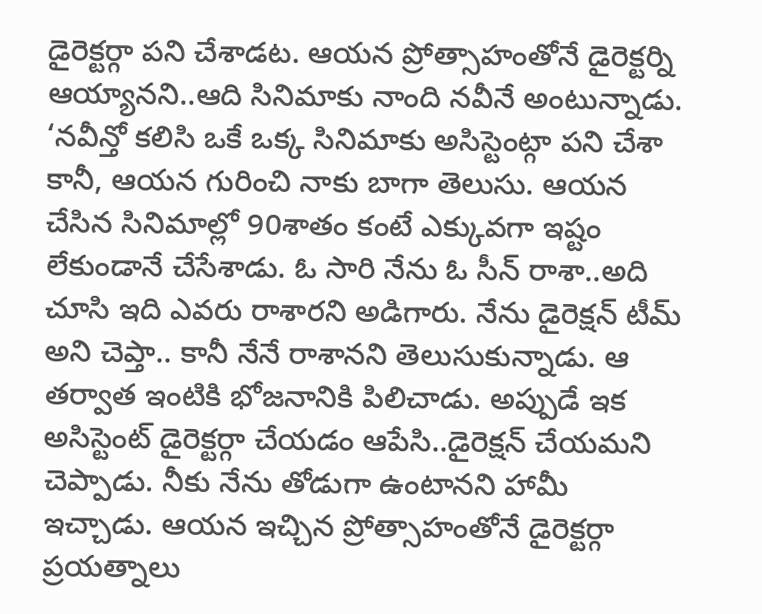డైరెక్టర్గా పని చేశాడట. ఆయన ప్రోత్సాహంతోనే డైరెక్టర్ని ఆయ్యానని..ఆది సినిమాకు నాంది నవీనే అంటున్నాడు. ‘నవీన్తో కలిసి ఒకే ఒక్క సినిమాకు అసిస్టెంట్గా పని చేశా కానీ, ఆయన గురించి నాకు బాగా తెలుసు. ఆయన చేసిన సినిమాల్లో 90శాతం కంటే ఎక్కువగా ఇష్టం లేకుండానే చేసేశాడు. ఓ సారి నేను ఓ సీన్ రాశా..అది చూసి ఇది ఎవరు రాశారని అడిగారు. నేను డైరెక్షన్ టీమ్ అని చెప్తా.. కానీ నేనే రాశానని తెలుసుకున్నాడు. ఆ తర్వాత ఇంటికి భోజనానికి పిలిచాడు. అప్పుడే ఇక అసిస్టెంట్ డైరెక్టర్గా చేయడం ఆపేసి..డైరెక్షన్ చేయమని చెప్పాడు. నీకు నేను తోడుగా ఉంటానని హామీ ఇచ్చాడు. ఆయన ఇచ్చిన ప్రోత్సాహంతోనే డైరెక్టర్గా ప్రయత్నాలు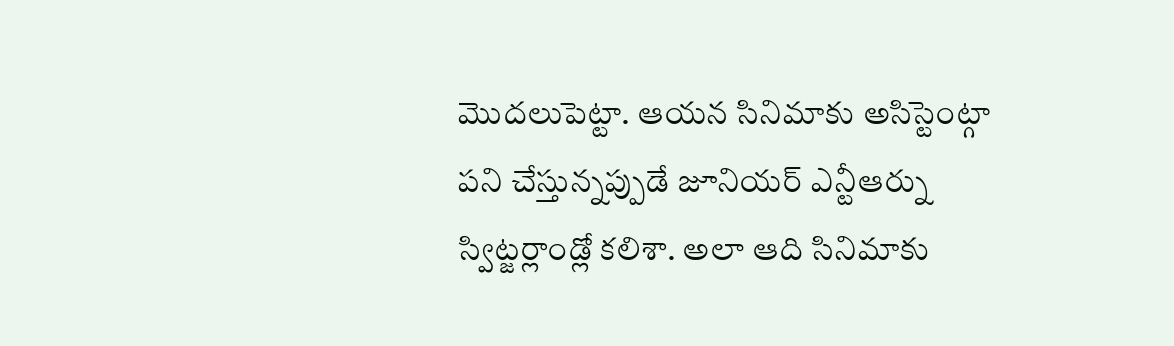మొదలుపెట్టా. ఆయన సినిమాకు అసిస్టెంట్గా పని చేస్తున్నప్పుడే జూనియర్ ఎన్టీఆర్ను స్విట్జర్లాండ్లో కలిశా. అలా ఆది సినిమాకు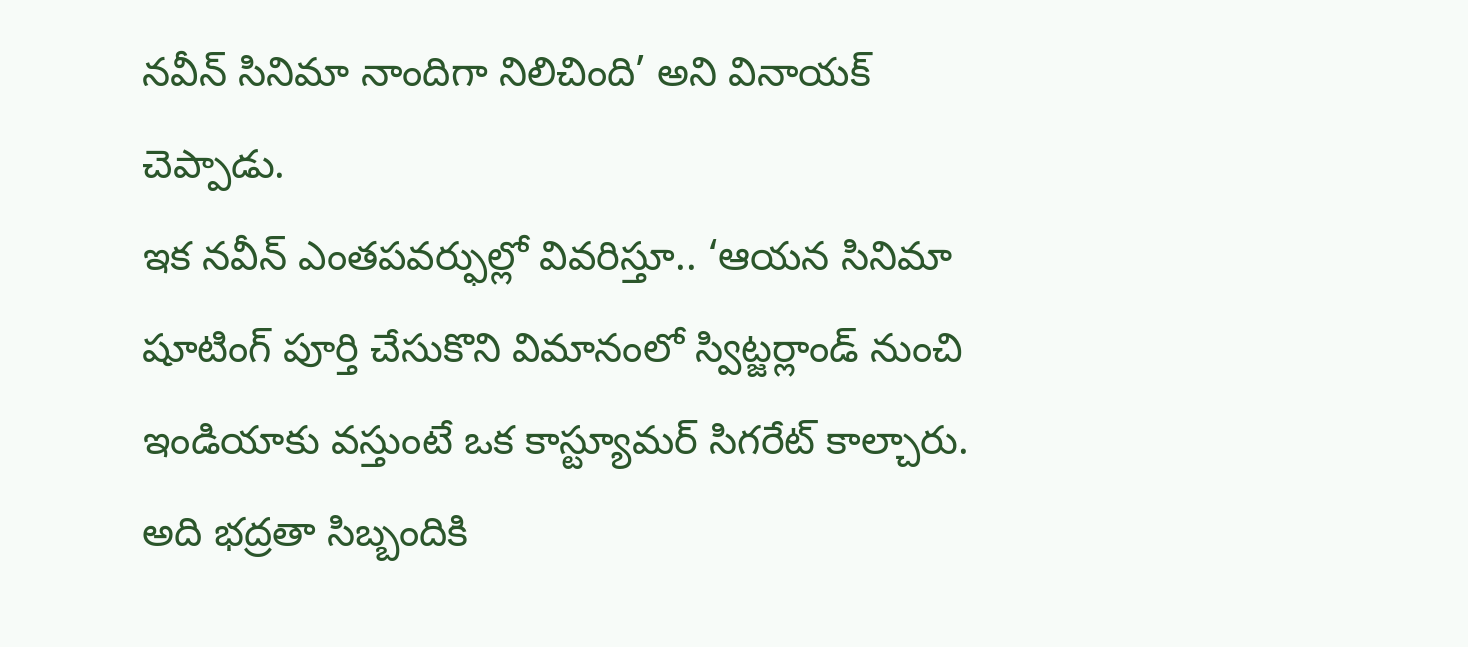నవీన్ సినిమా నాందిగా నిలిచింది’ అని వినాయక్ చెప్పాడు.
ఇక నవీన్ ఎంతపవర్ఫుల్లో వివరిస్తూ.. ‘ఆయన సినిమా షూటింగ్ పూర్తి చేసుకొని విమానంలో స్విట్జర్లాండ్ నుంచి ఇండియాకు వస్తుంటే ఒక కాస్ట్యూమర్ సిగరేట్ కాల్చారు. అది భద్రతా సిబ్బందికి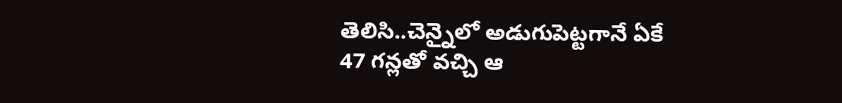తెలిసి..చెన్నైలో అడుగుపెట్టగానే ఏకే 47 గన్లతో వచ్చి ఆ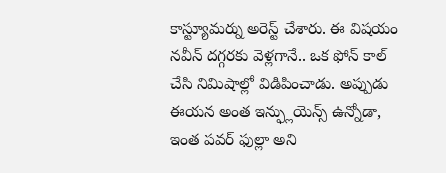కాస్ట్యూమర్ను అరెస్ట్ చేశారు. ఈ విషయం నవీన్ దగ్గరకు వెళ్లగానే.. ఒక ఫోన్ కాల్ చేసి నిమిషాల్లో విడిపించాడు. అప్పుడు ఈయన అంత ఇన్ఫ్లుయెన్స్ ఉన్నోడా, ఇంత పవర్ ఫుల్లా అని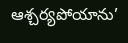ఆశ్చర్యపోయాను’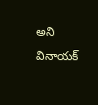అని వినాయక్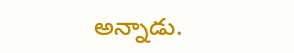అన్నాడు.